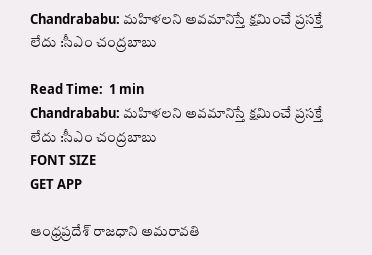Chandrababu: మహిళలని అవమానిస్తే క్షమించే ప్రసక్తే లేదు :సీఎం చంద్రబాబు

Read Time:  1 min
Chandrababu: మహిళలని అవమానిస్తే క్షమించే ప్రసక్తే లేదు :సీఎం చంద్రబాబు
FONT SIZE
GET APP

ఆంధ్రప్రదేశ్ రాజధాని అమరావతి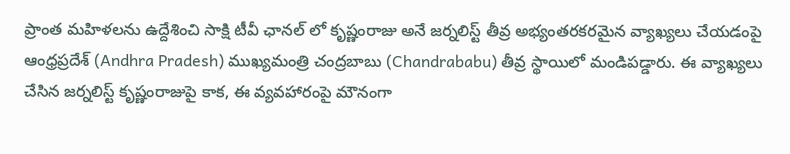ప్రాంత మహిళలను ఉద్దేశించి సాక్షి టీవీ ఛానల్‌ లో కృష్ణంరాజు అనే జర్నలిస్ట్ తీవ్ర అభ్యంతరకరమైన వ్యాఖ్యలు చేయడంపై ఆంధ్రప్రదేశ్ (Andhra Pradesh) ముఖ్యమంత్రి చంద్రబాబు (Chandrababu) తీవ్ర స్థాయిలో మండిపడ్డారు. ఈ వ్యాఖ్యలు చేసిన జర్నలిస్ట్ కృష్ణంరాజుపై కాక, ఈ వ్యవహారంపై మౌనంగా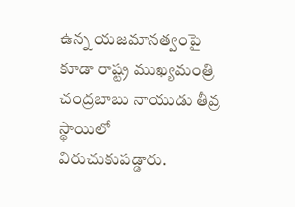ఉన్న యజమానత్వంపై కూడా రాష్ట్ర ముఖ్యమంత్రి చంద్రబాబు నాయుడు తీవ్ర స్థాయిలో విరుచుకుపడ్డారు.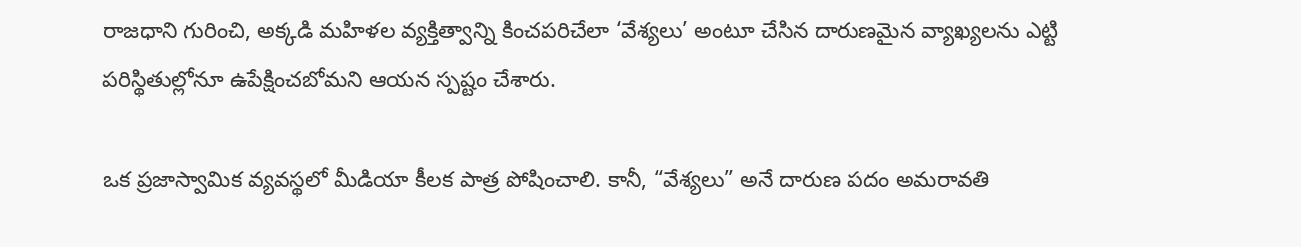రాజధాని గురించి, అక్కడి మహిళల వ్యక్తిత్వాన్ని కించపరిచేలా ‘వేశ్యలు’ అంటూ చేసిన దారుణమైన వ్యాఖ్యలను ఎట్టి పరిస్థితుల్లోనూ ఉపేక్షించబోమని ఆయన స్పష్టం చేశారు.

ఒక ప్రజాస్వామిక వ్యవస్థలో మీడియా కీలక పాత్ర పోషించాలి. కానీ, “వేశ్యలు” అనే దారుణ పదం అమరావతి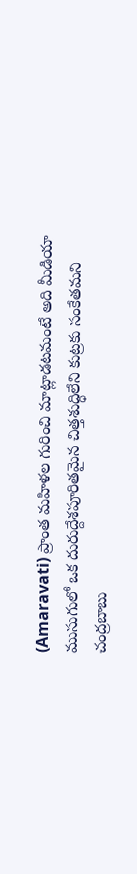(Amaravati) ప్రాంత మహిళల గురించి మాట్లాడటమంటే అది మీడియా ముసుగులో ఒక దురుద్దేశపూరితమైన చిత్తశుద్ధిలేని కుట్రకు సంకేతమని చంద్రబాబు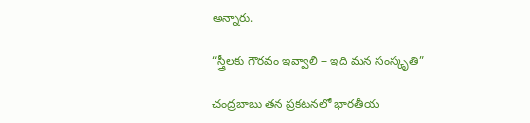అన్నారు.

“స్త్రీలకు గౌరవం ఇవ్వాలి – ఇది మన సంస్కృతి”

చంద్రబాబు తన ప్రకటనలో భారతీయ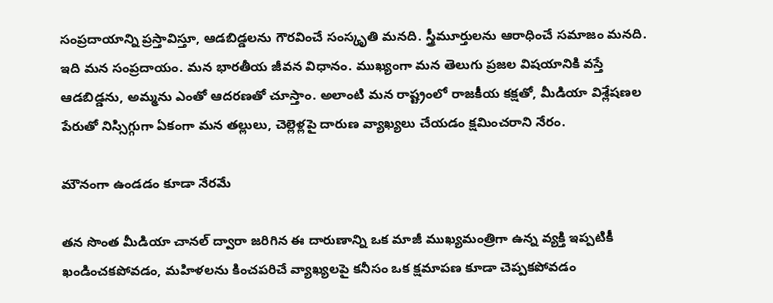సంప్రదాయాన్ని ప్రస్తావిస్తూ, ఆడబిడ్డలను గౌరవించే సంస్కృతి మనది. స్త్రీమూర్తులను ఆరాధించే సమాజం మనది. ఇది మన సంప్రదాయం. మన భారతీయ జీవన విధానం. ముఖ్యంగా మన తెలుగు ప్రజల విషయానికి వస్తే ఆడబిడ్డను, అమ్మను ఎంతో ఆదరణతో చూస్తాం. అలాంటి మన రాష్ట్రంలో రాజకీయ కక్షతో, మీడియా విశ్లేషణల పేరుతో నిస్సిగ్గుగా ఏకంగా మన తల్లులు, చెల్లెళ్లపై దారుణ వ్యాఖ్యలు చేయడం క్షమించరాని నేరం.

మౌనంగా ఉండడం కూడా నేరమే

తన సొంత మీడియా చానల్ ద్వారా జరిగిన ఈ దారుణాన్ని ఒక మాజీ ముఖ్యమంత్రిగా ఉన్న వ్యక్తి ఇప్పటికీ ఖండించకపోవడం, మహిళలను కించపరిచే వ్యాఖ్యలపై కనీసం ఒక క్షమాపణ కూడా చెప్పకపోవడం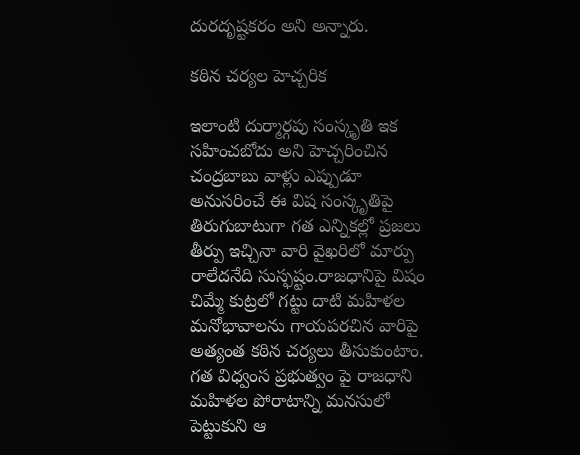దురదృష్టకరం అని అన్నారు.

కఠిన చర్యల హెచ్చరిక

ఇలాంటి దుర్మార్గపు సంస్కృతి ఇక సహించబోదు అని హెచ్చరించిన చంద్రబాబు వాళ్లు ఎప్పుడూ అనుసరించే ఈ విష సంస్కృతిపై తిరుగుబాటుగా గత ఎన్నికల్లో ప్రజలు తీర్పు ఇచ్చినా వారి వైఖరిలో మార్పు రాలేదనేది సుస్ఫష్టం.రాజధానిపై విషం చిమ్మే కుట్రలో గట్టు దాటి మహిళల మనోభావాలను గాయపరచిన వారిపై అత్యంత కఠిన చర్యలు తీసుకుంటాం. గత విధ్వంస ప్రభుత్వం పై రాజధాని మహిళల పోరాటాన్ని మనసులో పెట్టుకుని ఆ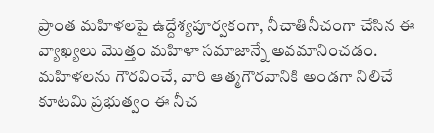ప్రాంత మహిళలపై ఉద్దేశ్యపూర్వకంగా, నీచాతినీచంగా చేసిన ఈ వ్యాఖ్యలు మొత్తం మహిళా సమాజాన్నే అవమానించడం. మహిళలను గౌరవించే, వారి ఆత్మగౌరవానికి అండగా నిలిచే కూటమి ప్రభుత్వం ఈ నీచ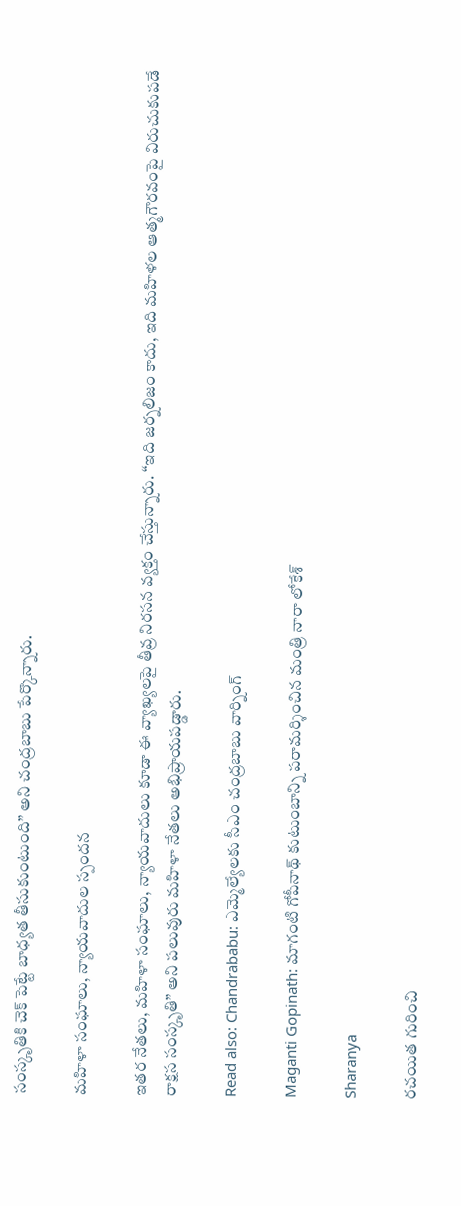సంస్కృతికి చెక్ పెట్టే బాధ్యత తీసుకుంటుంది” అని చంద్రబాబు పేర్కొన్నారు.

మహిళా సంఘాలు, న్యాయవాదుల స్పందన

ఇతర నేతలు, మహిళా సంఘాలు, న్యాయవాదులు కూడా ఈ వ్యాఖ్యలపై తీవ్ర నిరసన వ్యక్తం చేస్తున్నారు. “ఇది జర్నలిజం కాదు, ఇది మహిళల ఆత్మగౌరవంపై విరుచుకుపడే రాక్షస సంస్కృతి” అని పలువురు మహిళా నేతలు అభిప్రాయపడ్డారు.

Read also: Chandrababu: ఎమ్మెల్యేలకు సీఎం చంద్రబాబు వార్నింగ్

Maganti Gopinath: మాగంటి గోపీనాథ్ కుటుంబాన్ని పరామర్శించిన మంత్రి నారా లోకేశ్

Sharanya

రచయిత గురించి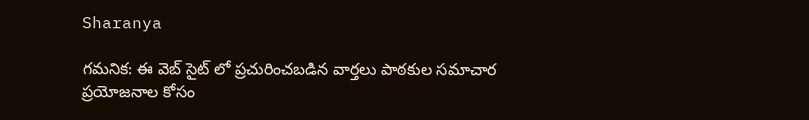Sharanya

గమనిక: ఈ వెబ్ సైట్ లో ప్రచురించబడిన వార్తలు పాఠకుల సమాచార ప్రయోజనాల కోసం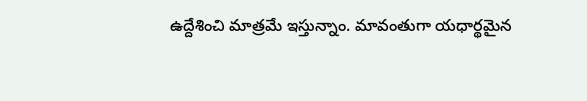ఉద్దేశించి మాత్రమే ఇస్తున్నాం. మావంతుగా యధార్థమైన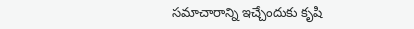సమాచారాన్ని ఇచ్చేందుకు కృషి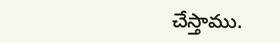చేస్తాము.